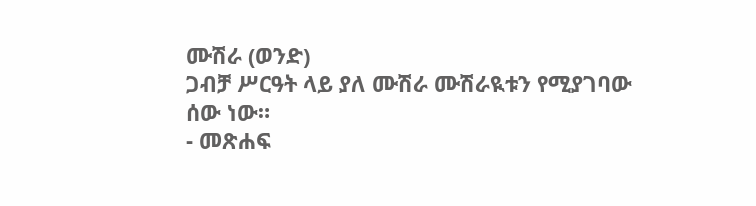ሙሽራ (ወንድ)
ጋብቻ ሥርዓት ላይ ያለ ሙሽራ ሙሽራዪቱን የሚያገባው ሰው ነው።
- መጽሐፍ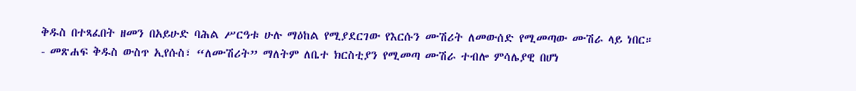ቅዱስ በተጻፈበት ዘመን በአይሁድ ባሕል ሥርዓቱ ሁሉ ማዕከል የሚያደርገው የእርሱን ሙሽሪት ለመውሰድ የሚመጣው ሙሽራ ላይ ነበር።
- መጽሐፍ ቅዱስ ውስጥ ኢየሱስ፣ “ለሙሽሪት” ማለትም ለቤተ ክርስቲያን የሚመጣ ሙሽራ ተብሎ ምሳሌያዊ በሆነ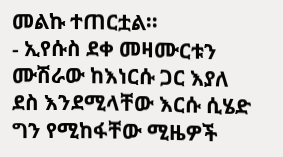መልኩ ተጠርቷል።
- ኢየሱስ ደቀ መዛሙርቱን ሙሽራው ከእነርሱ ጋር እያለ ደስ እንደሚላቸው እርሱ ሲሄድ ግን የሚከፋቸው ሚዜዎች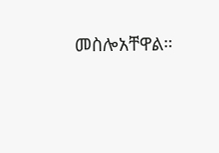መስሎአቸዋል።